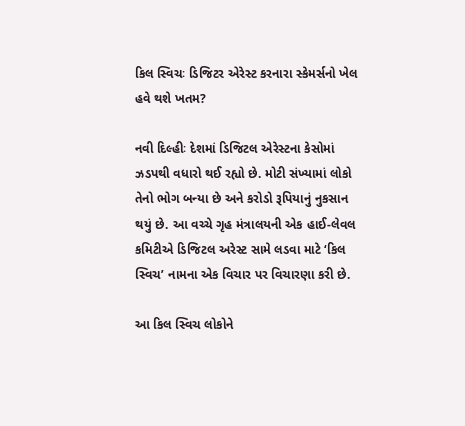કિલ સ્વિચઃ ડિજિટર એરેસ્ટ કરનારા સ્કેમર્સનો ખેલ હવે થશે ખતમ?

નવી દિલ્હીઃ દેશમાં ડિજિટલ એરેસ્ટના કેસોમાં ઝડપથી વધારો થઈ રહ્યો છે. મોટી સંખ્યામાં લોકો તેનો ભોગ બન્યા છે અને કરોડો રૂપિયાનું નુકસાન થયું છે. આ વચ્ચે ગૃહ મંત્રાલયની એક હાઈ-લેવલ કમિટીએ ડિજિટલ અરેસ્ટ સામે લડવા માટે ‘કિલ સ્વિચ’ નામના એક વિચાર પર વિચારણા કરી છે.

આ કિલ સ્વિચ લોકોને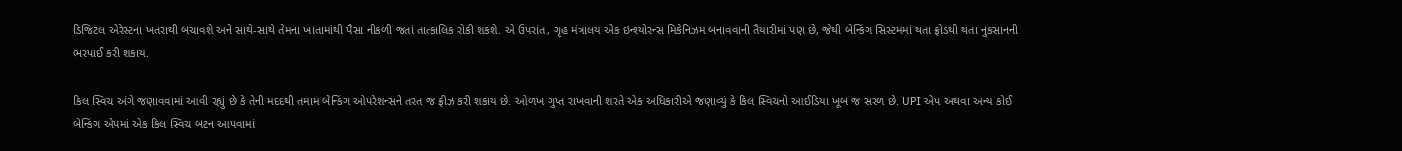ડિજિટલ એરેસ્ટના ખતરાથી બચાવશે અને સાથે-સાથે તેમના ખાતામાંથી પૈસા નીકળી જતાં તાત્કાલિક રોકી શકશે. એ ઉપરાંત, ગૃહ મંત્રાલય એક ઇન્શ્યોરન્સ મિકેનિઝમ બનાવવાની તૈયારીમાં પણ છે, જેથી બેન્કિંગ સિસ્ટમમાં થતા ફ્રોડથી થતા નુકસાનની ભરપાઈ કરી શકાય.

કિલ સ્વિચ અંગે જણાવવામાં આવી રહ્યું છે કે તેની મદદથી તમામ બેન્કિંગ ઓપરેશન્સને તરત જ ફ્રીઝ કરી શકાય છે. ઓળખ ગુપ્ત રાખવાની શરતે એક અધિકારીએ જણાવ્યું કે કિલ સ્વિચનો આઈડિયા ખૂબ જ સરળ છે. UPI એપ અથવા અન્ય કોઈ બેન્કિંગ એપમાં એક કિલ સ્વિચ બટન આપવામાં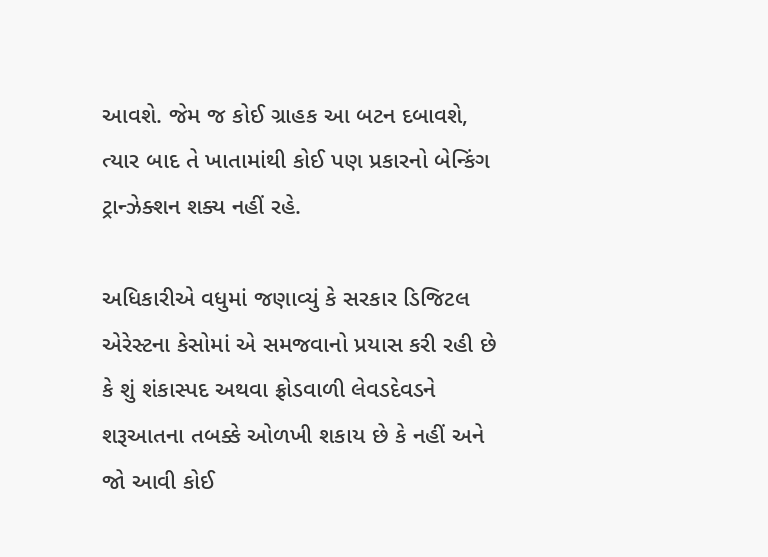આવશે. જેમ જ કોઈ ગ્રાહક આ બટન દબાવશે, ત્યાર બાદ તે ખાતામાંથી કોઈ પણ પ્રકારનો બેન્કિંગ ટ્રાન્ઝેક્શન શક્ય નહીં રહે.

અધિકારીએ વધુમાં જણાવ્યું કે સરકાર ડિજિટલ એરેસ્ટના કેસોમાં એ સમજવાનો પ્રયાસ કરી રહી છે કે શું શંકાસ્પદ અથવા ફ્રોડવાળી લેવડદેવડને શરૂઆતના તબક્કે ઓળખી શકાય છે કે નહીં અને જો આવી કોઈ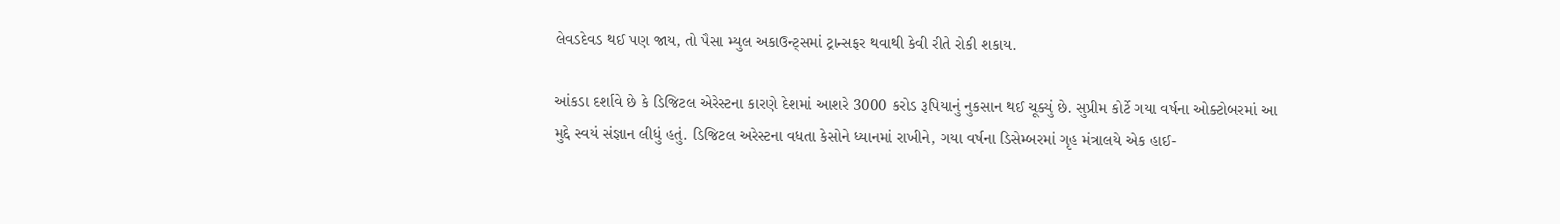લેવડદેવડ થઈ પણ જાય, તો પૈસા મ્યુલ અકાઉન્ટ્સમાં ટ્રાન્સફર થવાથી કેવી રીતે રોકી શકાય.

આંકડા દર્શાવે છે કે ડિજિટલ એરેસ્ટના કારણે દેશમાં આશરે 3000 કરોડ રૂપિયાનું નુકસાન થઈ ચૂક્યું છે. સુપ્રીમ કોર્ટે ગયા વર્ષના ઓક્ટોબરમાં આ મુદ્દે સ્વયં સંજ્ઞાન લીધું હતું. ડિજિટલ અરેસ્ટના વધતા કેસોને ધ્યાનમાં રાખીને, ગયા વર્ષના ડિસેમ્બરમાં ગૃહ મંત્રાલયે એક હાઈ-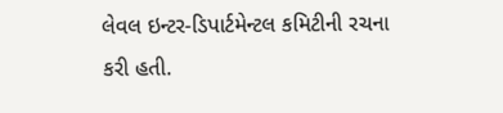લેવલ ઇન્ટર-ડિપાર્ટમેન્ટલ કમિટીની રચના કરી હતી.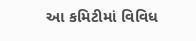આ કમિટીમાં વિવિધ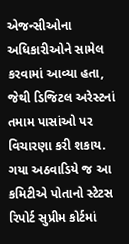એજન્સીઓના અધિકારીઓને સામેલ કરવામાં આવ્યા હતા, જેથી ડિજિટલ અરેસ્ટનાં તમામ પાસાંઓ પર વિચારણા કરી શકાય. ગયા અઠવાડિયે જ આ કમિટીએ પોતાનો સ્ટેટસ રિપોર્ટ સુપ્રીમ કોર્ટમાં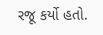રજૂ કર્યો હતો.